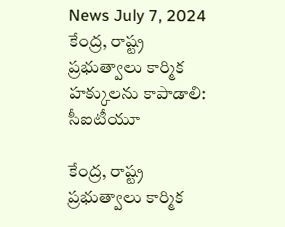News July 7, 2024
కేంద్ర, రాష్ట్ర ప్రభుత్వాలు కార్మిక హక్కులను కాపాడాలి: సీఐటీయూ

కేంద్ర, రాష్ట్ర ప్రభుత్వాలు కార్మిక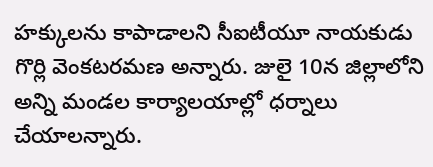హక్కులను కాపాడాలని సీఐటీయూ నాయకుడు గొర్లి వెంకటరమణ అన్నారు. జులై 10న జిల్లాలోని అన్ని మండల కార్యాలయాల్లో ధర్నాలు చేయాలన్నారు.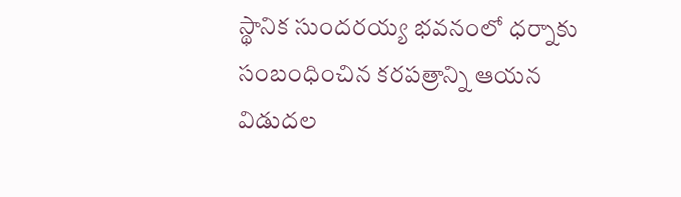స్థానిక సుందరయ్య భవనంలో ధర్నాకు సంబంధించిన కరపత్రాన్ని ఆయన విడుదల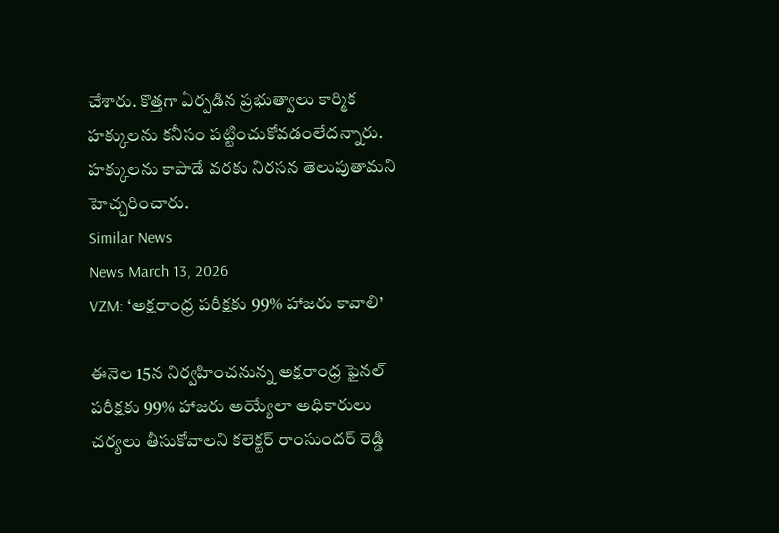చేశారు. కొత్తగా ఏర్పడిన ప్రభుత్వాలు కార్మిక హక్కులను కనీసం పట్టించుకోవడంలేదన్నారు. హక్కులను కాపాడే వరకు నిరసన తెలుపుతామని హెచ్చరించారు.
Similar News
News March 13, 2026
VZM: ‘అక్షరాంధ్ర పరీక్షకు 99% హాజరు కావాలి’

ఈనెల 15న నిర్వహించనున్న అక్షరాంధ్ర ఫైనల్ పరీక్షకు 99% హాజరు అయ్యేలా అధికారులు చర్యలు తీసుకోవాలని కలెక్టర్ రాంసుందర్ రెడ్డి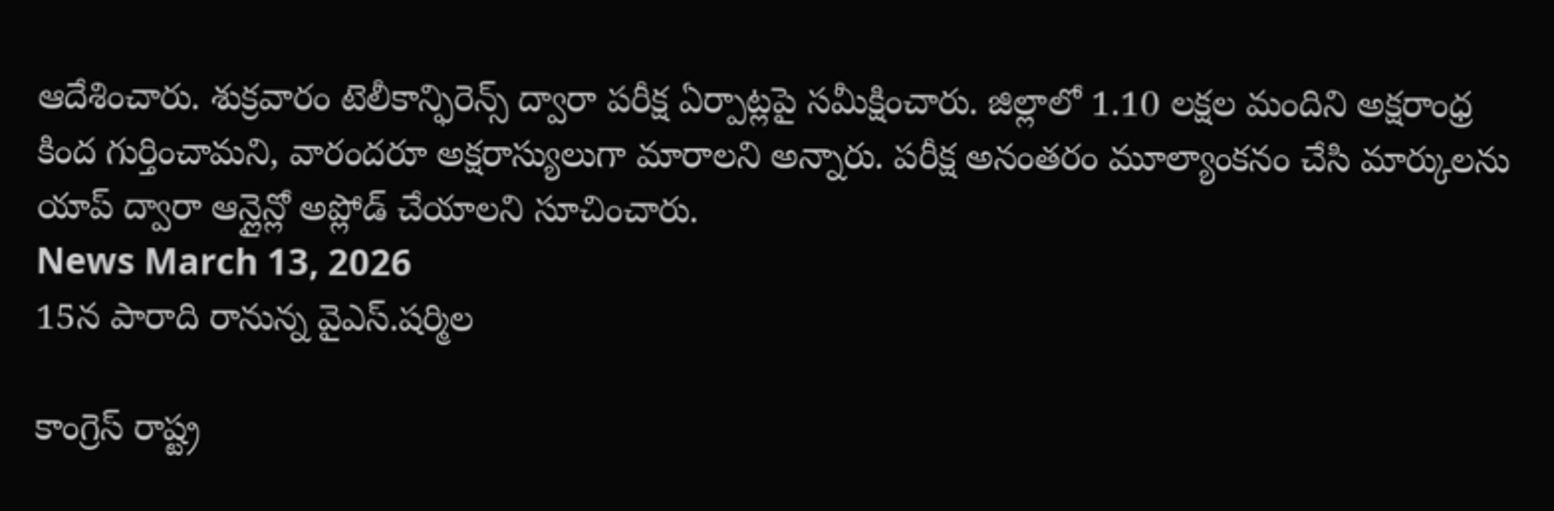ఆదేశించారు. శుక్రవారం టెలీకాన్ఫిరెన్స్ ద్వారా పరీక్ష ఏర్పాట్లపై సమీక్షించారు. జిల్లాలో 1.10 లక్షల మందిని అక్షరాంధ్ర కింద గుర్తించామని, వారందరూ అక్షరాస్యులుగా మారాలని అన్నారు. పరీక్ష అనంతరం మూల్యాంకనం చేసి మార్కులను యాప్ ద్వారా ఆన్లైన్లో అప్లోడ్ చేయాలని సూచించారు.
News March 13, 2026
15న పారాది రానున్న వైఎస్.షర్మిల

కాంగ్రెస్ రాష్ట్ర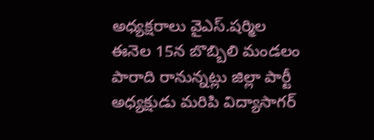అధ్యక్షరాలు వైఎస్.షర్మిల ఈనెల 15న బొబ్బిలి మండలం పారాది రానున్నట్లు జిల్లా పార్టీ అధ్యక్షుడు మరిపి విద్యాసాగర్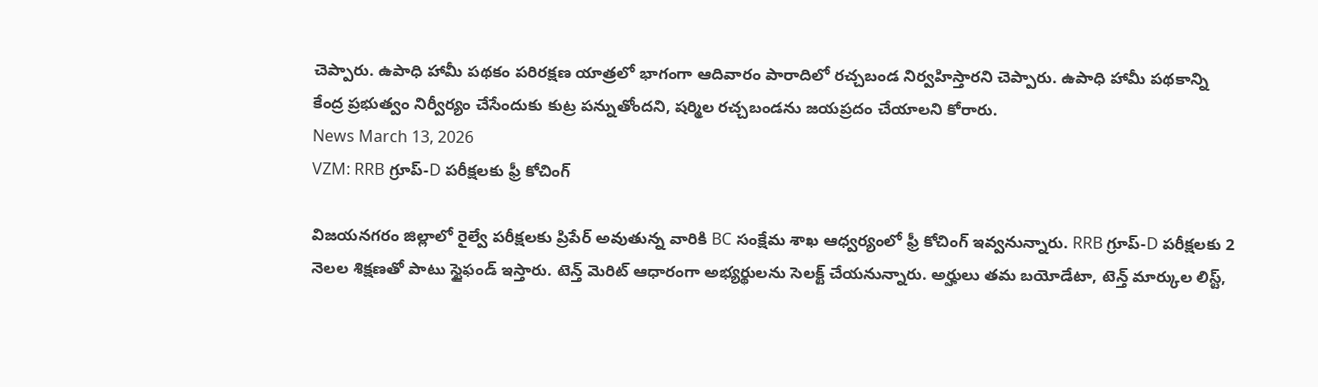చెప్పారు. ఉపాధి హామీ పథకం పరిరక్షణ యాత్రలో భాగంగా ఆదివారం పారాదిలో రచ్చబండ నిర్వహిస్తారని చెప్పారు. ఉపాధి హామీ పథకాన్ని కేంద్ర ప్రభుత్వం నిర్వీర్యం చేసేందుకు కుట్ర పన్నుతోందని, షర్మిల రచ్చబండను జయప్రదం చేయాలని కోరారు.
News March 13, 2026
VZM: RRB గ్రూప్-D పరీక్షలకు ఫ్రీ కోచింగ్

విజయనగరం జిల్లాలో రైల్వే పరీక్షలకు ప్రిపేర్ అవుతున్న వారికి BC సంక్షేమ శాఖ ఆధ్వర్యంలో ఫ్రీ కోచింగ్ ఇవ్వనున్నారు. RRB గ్రూప్-D పరీక్షలకు 2 నెలల శిక్షణతో పాటు స్టైఫండ్ ఇస్తారు. టెన్త్ మెరిట్ ఆధారంగా అభ్యర్థులను సెలక్ట్ చేయనున్నారు. అర్హులు తమ బయోడేటా, టెన్త్ మార్కుల లిస్ట్,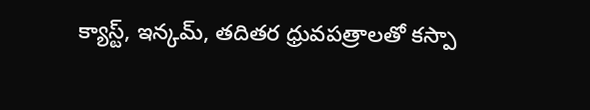క్యాస్ట్, ఇన్కమ్, తదితర ధ్రువపత్రాలతో కస్పా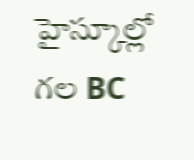హైస్కూల్లో గల BC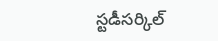స్టడీసర్కిల్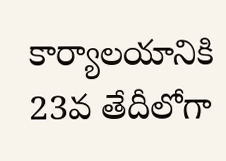కార్యాలయానికి 23వ తేదీలోగా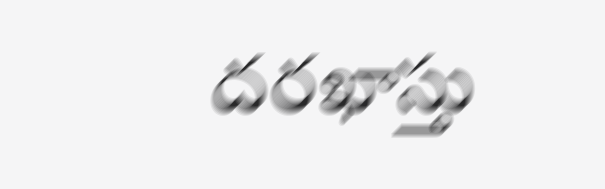దరఖాస్తు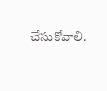చేసుకోవాలి.